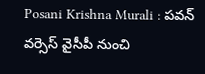Posani Krishna Murali : పవన్ వర్సెస్ వైసీపీ నుంచి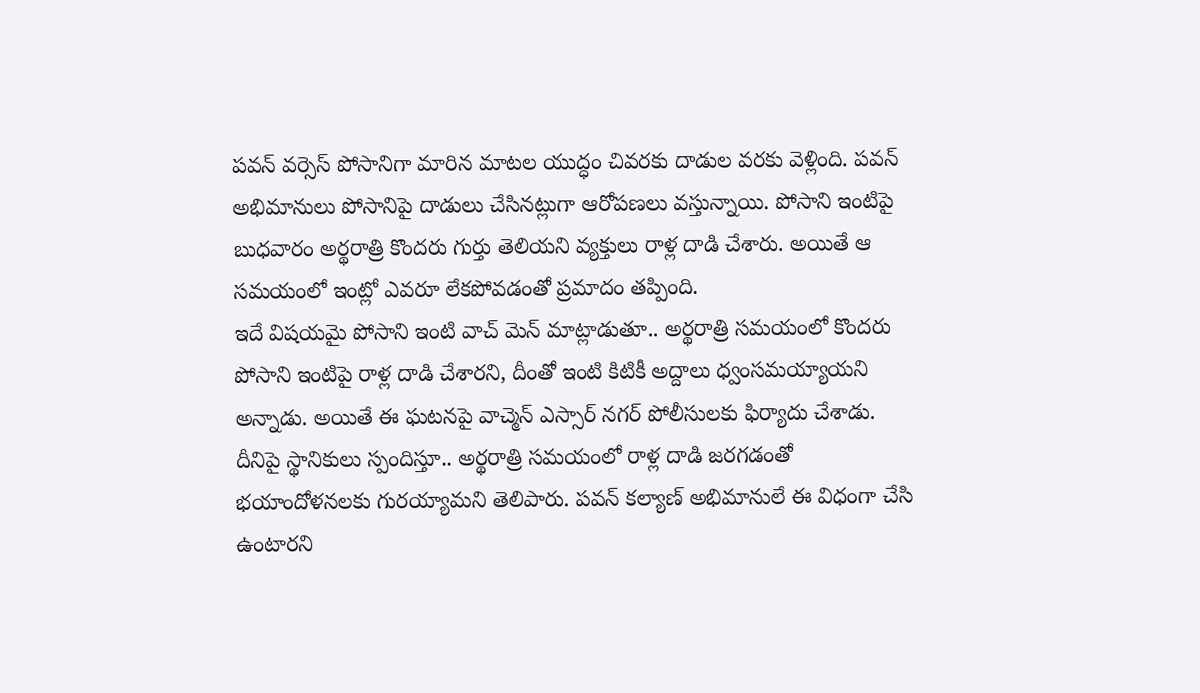పవన్ వర్సెస్ పోసానిగా మారిన మాటల యుద్ధం చివరకు దాడుల వరకు వెళ్లింది. పవన్ అభిమానులు పోసానిపై దాడులు చేసినట్లుగా ఆరోపణలు వస్తున్నాయి. పోసాని ఇంటిపై బుధవారం అర్థరాత్రి కొందరు గుర్తు తెలియని వ్యక్తులు రాళ్ల దాడి చేశారు. అయితే ఆ సమయంలో ఇంట్లో ఎవరూ లేకపోవడంతో ప్రమాదం తప్పింది.
ఇదే విషయమై పోసాని ఇంటి వాచ్ మెన్ మాట్లాడుతూ.. అర్థరాత్రి సమయంలో కొందరు పోసాని ఇంటిపై రాళ్ల దాడి చేశారని, దీంతో ఇంటి కిటికీ అద్దాలు ధ్వంసమయ్యాయని అన్నాడు. అయితే ఈ ఘటనపై వాచ్మెన్ ఎస్సార్ నగర్ పోలీసులకు ఫిర్యాదు చేశాడు.
దీనిపై స్థానికులు స్పందిస్తూ.. అర్థరాత్రి సమయంలో రాళ్ల దాడి జరగడంతో భయాందోళనలకు గురయ్యామని తెలిపారు. పవన్ కల్యాణ్ అభిమానులే ఈ విధంగా చేసి ఉంటారని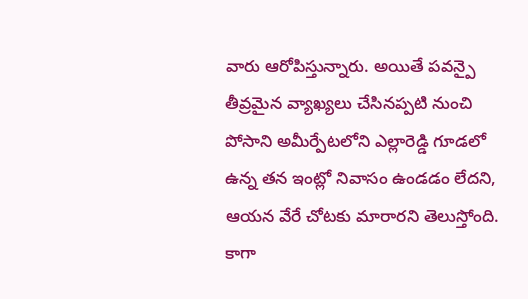వారు ఆరోపిస్తున్నారు. అయితే పవన్పై తీవ్రమైన వ్యాఖ్యలు చేసినప్పటి నుంచి పోసాని అమీర్పేటలోని ఎల్లారెడ్డి గూడలో ఉన్న తన ఇంట్లో నివాసం ఉండడం లేదని, ఆయన వేరే చోటకు మారారని తెలుస్తోంది.
కాగా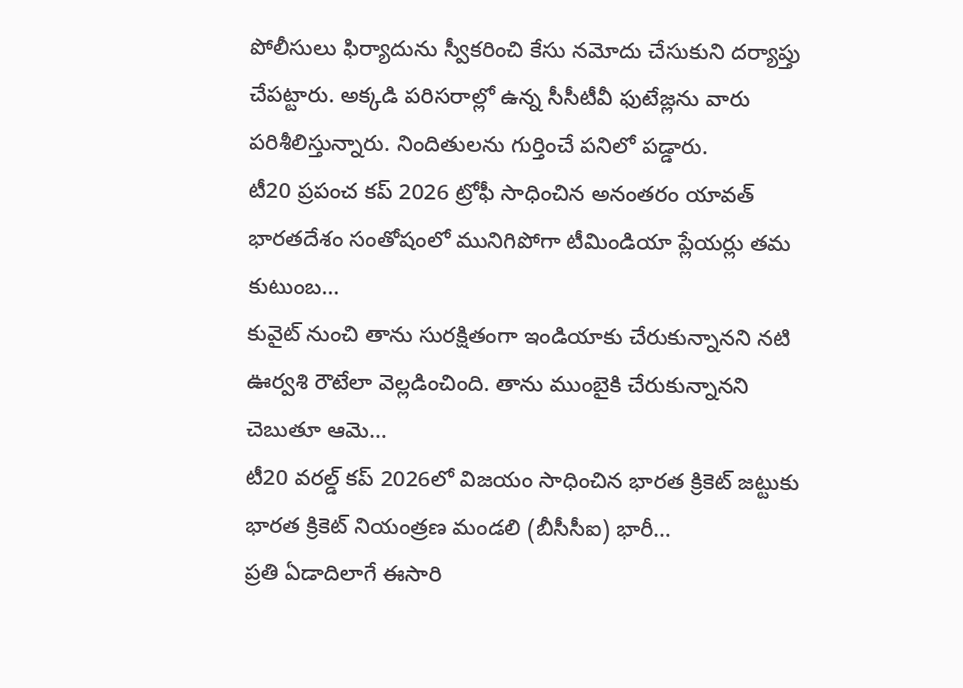పోలీసులు ఫిర్యాదును స్వీకరించి కేసు నమోదు చేసుకుని దర్యాప్తు చేపట్టారు. అక్కడి పరిసరాల్లో ఉన్న సీసీటీవీ ఫుటేజ్లను వారు పరిశీలిస్తున్నారు. నిందితులను గుర్తించే పనిలో పడ్డారు.
టీ20 ప్రపంచ కప్ 2026 ట్రోఫీ సాధించిన అనంతరం యావత్ భారతదేశం సంతోషంలో మునిగిపోగా టీమిండియా ప్లేయర్లు తమ కుటుంబ…
కువైట్ నుంచి తాను సురక్షితంగా ఇండియాకు చేరుకున్నానని నటి ఊర్వశి రౌటేలా వెల్లడించింది. తాను ముంబైకి చేరుకున్నానని చెబుతూ ఆమె…
టీ20 వరల్డ్ కప్ 2026లో విజయం సాధించిన భారత క్రికెట్ జట్టుకు భారత క్రికెట్ నియంత్రణ మండలి (బీసీసీఐ) భారీ…
ప్రతి ఏడాదిలాగే ఈసారి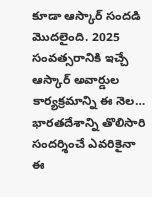కూడా ఆస్కార్ సందడి మొదలైంది. 2025 సంవత్సరానికి ఇచ్చే ఆస్కార్ అవార్డుల కార్యక్రమాన్ని ఈ నెల…
భారతదేశాన్ని తొలిసారి సందర్శించే ఎవరికైనా ఈ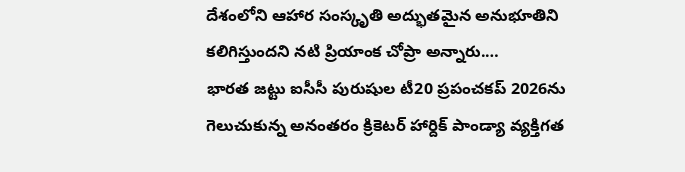దేశంలోని ఆహార సంస్కృతి అద్భుతమైన అనుభూతిని కలిగిస్తుందని నటి ప్రియాంక చోప్రా అన్నారు.…
భారత జట్టు ఐసీసీ పురుషుల టీ20 ప్రపంచకప్ 2026ను గెలుచుకున్న అనంతరం క్రికెటర్ హార్దిక్ పాండ్యా వ్యక్తిగత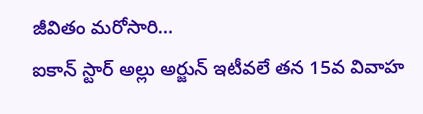జీవితం మరోసారి…
ఐకాన్ స్టార్ అల్లు అర్జున్ ఇటీవలే తన 15వ వివాహ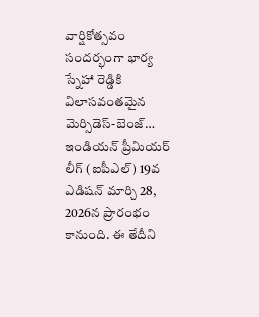వార్షికోత్సవం సందర్భంగా భార్య స్నేహా రెడ్డికి విలాసవంతమైన మెర్సిడెస్-బెంజ్…
ఇండియన్ ప్రీమియర్ లీగ్ (ఐపీఎల్) 19వ ఎడిషన్ మార్చి 28, 2026న ప్రారంభం కానుంది. ఈ తేదీని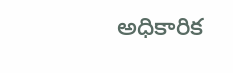అధికారిక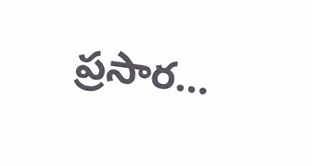ప్రసార…